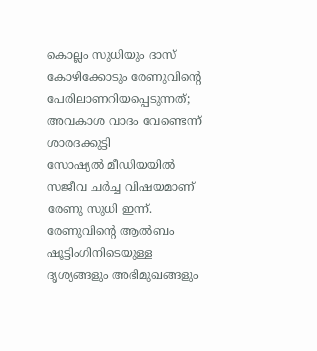കൊല്ലം സുധിയും ദാസ് കോഴിക്കോടും രേണുവിന്റെ പേരിലാണറിയപ്പെടുന്നത്; അവകാശ വാദം വേണ്ടെന്ന് ശാരദക്കുട്ടി
സോഷ്യൽ മീഡിയയിൽ സജീവ ചർച്ച വിഷയമാണ് രേണു സുധി ഇന്ന്. രേണുവിന്റെ ആൽബം ഷൂട്ടിംഗിനിടെയുള്ള ദൃശ്യങ്ങളും അഭിമുഖങ്ങളും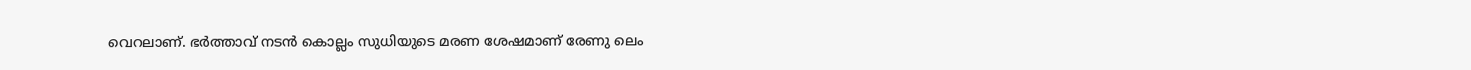വെറലാണ്. ഭർത്താവ് നടൻ കൊല്ലം സുധിയുടെ മരണ ശേഷമാണ് രേണു ലെം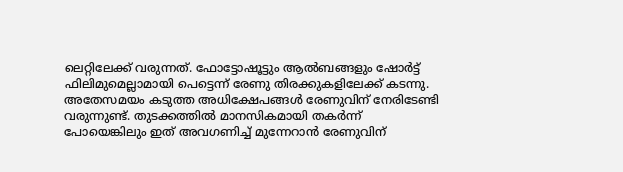ലെറ്റിലേക്ക് വരുന്നത്. ഫോട്ടോഷൂട്ടും ആൽബങ്ങളും ഷോർട്ട് ഫിലിമുമെല്ലാമായി പെട്ടെന്ന് രേണു തിരക്കുകളിലേക്ക് കടന്നു. അതേസമയം കടുത്ത അധിക്ഷേപങ്ങൾ രേണുവിന് നേരിടേണ്ടി വരുന്നുണ്ട്. തുടക്കത്തിൽ മാനസികമായി തകർന്ന് പോയെങ്കിലും ഇത് അവഗണിച്ച് മുന്നേറാൻ രേണുവിന്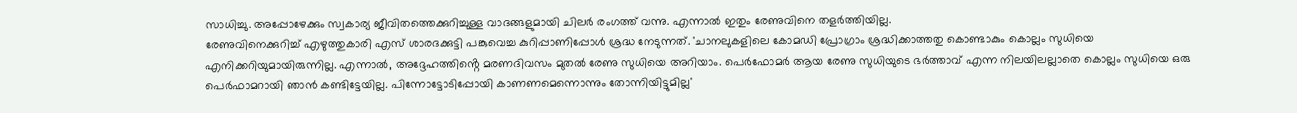സാധിച്ചു. അപ്പോഴേക്കും സ്വകാര്യ ജീവിതത്തെക്കുറിച്ചുള്ള വാദങ്ങളുമായി ചിലർ രംഗത്ത് വന്നു. എന്നാൽ ഇതും രേണുവിനെ തളർത്തിയില്ല.
രേണുവിനെക്കുറിച്ച് എഴുത്തുകാരി എസ് ശാരദക്കുട്ടി പങ്കുവെച്ച കുറിപ്പാണിപ്പോൾ ശ്രദ്ധ നേടുന്നത്. 'ചാനലുകളിലെ കോമഡി പ്രോഗ്രാം ശ്രദ്ധിക്കാത്തതു കൊണ്ടാകും കൊല്ലം സുധിയെ എനിക്കറിയുമായിരുന്നില്ല. എന്നാൽ, അദ്ദേഹത്തിൻ്റെ മരണദിവസം മുതൽ രേണു സുധിയെ അറിയാം. പെർഫോമർ ആയ രേണു സുധിയുടെ ഭർത്താവ് എന്ന നിലയിലല്ലാതെ കൊല്ലം സുധിയെ ഒരു പെർഫാമറായി ഞാൻ കണ്ടിട്ടേയില്ല. പിന്നോട്ടോടിപ്പോയി കാണണമെന്നൊന്നും തോന്നിയിട്ടുമില്ല'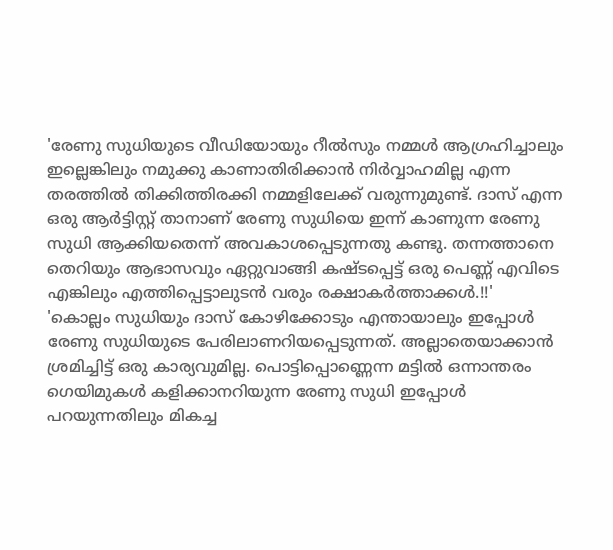'രേണു സുധിയുടെ വീഡിയോയും റീൽസും നമ്മൾ ആഗ്രഹിച്ചാലും ഇല്ലെങ്കിലും നമുക്കു കാണാതിരിക്കാൻ നിർവ്വാഹമില്ല എന്ന തരത്തിൽ തിക്കിത്തിരക്കി നമ്മളിലേക്ക് വരുന്നുമുണ്ട്. ദാസ് എന്ന ഒരു ആർട്ടിസ്റ്റ് താനാണ് രേണു സുധിയെ ഇന്ന് കാണുന്ന രേണു സുധി ആക്കിയതെന്ന് അവകാശപ്പെടുന്നതു കണ്ടു. തന്നത്താനെ തെറിയും ആഭാസവും ഏറ്റുവാങ്ങി കഷ്ടപ്പെട്ട് ഒരു പെണ്ണ് എവിടെ എങ്കിലും എത്തിപ്പെട്ടാലുടൻ വരും രക്ഷാകർത്താക്കൾ.!!'
'കൊല്ലം സുധിയും ദാസ് കോഴിക്കോടും എന്തായാലും ഇപ്പോൾ രേണു സുധിയുടെ പേരിലാണറിയപ്പെടുന്നത്. അല്ലാതെയാക്കാൻ ശ്രമിച്ചിട്ട് ഒരു കാര്യവുമില്ല. പൊട്ടിപ്പൊണ്ണെന്ന മട്ടിൽ ഒന്നാന്തരം ഗെയിമുകൾ കളിക്കാനറിയുന്ന രേണു സുധി ഇപ്പോൾ പറയുന്നതിലും മികച്ച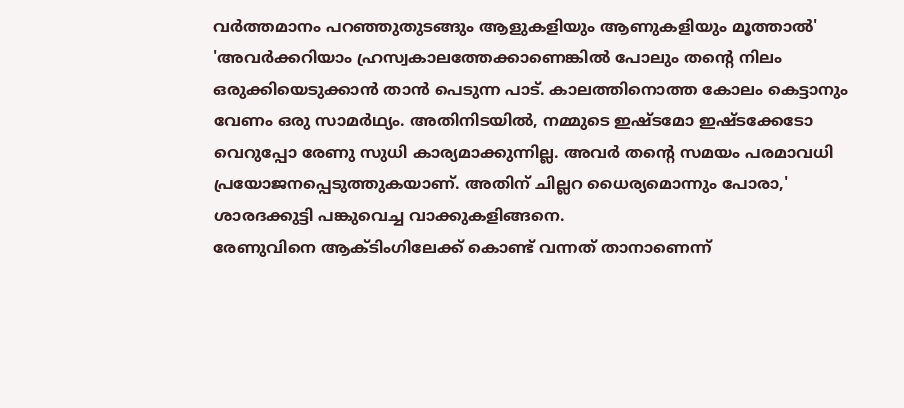വർത്തമാനം പറഞ്ഞുതുടങ്ങും ആളുകളിയും ആണുകളിയും മൂത്താൽ'
'അവർക്കറിയാം ഹ്രസ്വകാലത്തേക്കാണെങ്കിൽ പോലും തൻ്റെ നിലം ഒരുക്കിയെടുക്കാൻ താൻ പെടുന്ന പാട്. കാലത്തിനൊത്ത കോലം കെട്ടാനും വേണം ഒരു സാമർഥ്യം. അതിനിടയിൽ, നമ്മുടെ ഇഷ്ടമോ ഇഷ്ടക്കേടോ വെറുപ്പോ രേണു സുധി കാര്യമാക്കുന്നില്ല. അവർ തൻ്റെ സമയം പരമാവധി പ്രയോജനപ്പെടുത്തുകയാണ്. അതിന് ചില്ലറ ധൈര്യമൊന്നും പോരാ,' ശാരദക്കുട്ടി പങ്കുവെച്ച വാക്കുകളിങ്ങനെ.
രേണുവിനെ ആക്ടിംഗിലേക്ക് കൊണ്ട് വന്നത് താനാണെന്ന്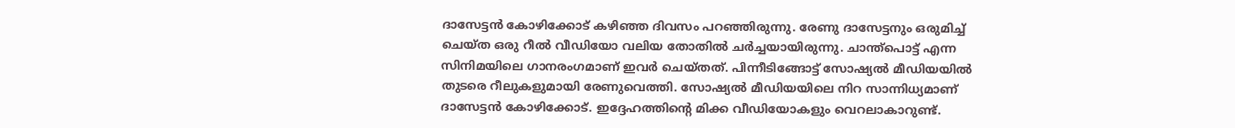ദാസേട്ടൻ കോഴിക്കോട് കഴിഞ്ഞ ദിവസം പറഞ്ഞിരുന്നു. രേണു ദാസേട്ടനും ഒരുമിച്ച് ചെയ്ത ഒരു റീൽ വീഡിയോ വലിയ തോതിൽ ചർച്ചയായിരുന്നു. ചാന്ത്പൊട്ട് എന്ന സിനിമയിലെ ഗാനരംഗമാണ് ഇവർ ചെയ്തത്. പിന്നീടിങ്ങോട്ട് സോഷ്യൽ മീഡിയയിൽ തുടരെ റീലുകളുമായി രേണുവെത്തി. സോഷ്യൽ മീഡിയയിലെ നിറ സാന്നിധ്യമാണ് ദാസേട്ടൻ കോഴിക്കോട്. ഇദ്ദേഹത്തിന്റെ മിക്ക വീഡിയോകളും വെറലാകാറുണ്ട്.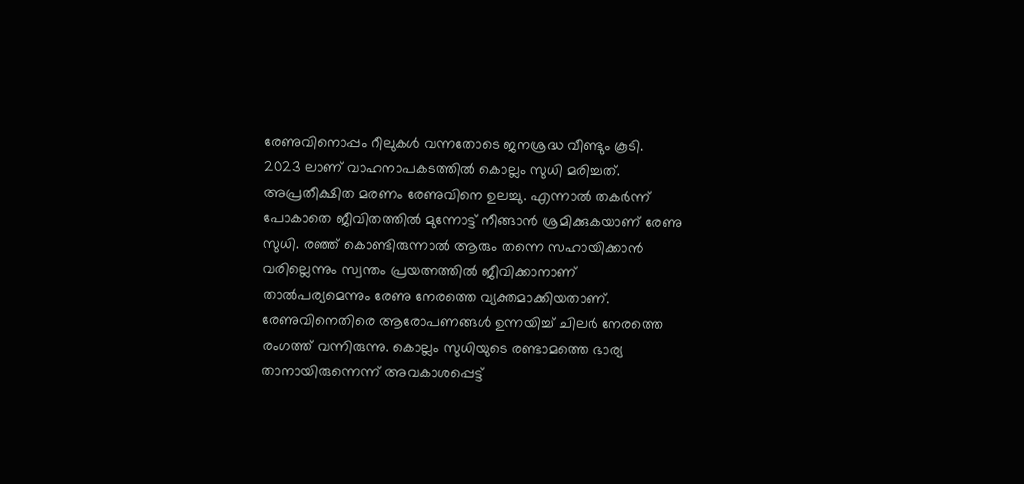രേണുവിനൊപ്പം റീലുകൾ വന്നതോടെ ജനശ്രദ്ധ വീണ്ടും കൂടി.
2023 ലാണ് വാഹനാപകടത്തിൽ കൊല്ലം സുധി മരിച്ചത്. അപ്രതീക്ഷിത മരണം രേണുവിനെ ഉലച്ചു. എന്നാൽ തകർന്ന് പോകാതെ ജീവിതത്തിൽ മുന്നോട്ട് നീങ്ങാൻ ശ്രമിക്കുകയാണ് രേണു സുധി. രഞ്ഞ് കൊണ്ടിരുന്നാൽ ആരും തന്നെ സഹായിക്കാൻ വരില്ലെന്നും സ്വന്തം പ്രയത്നത്തിൽ ജീവിക്കാനാണ് താൽപര്യമെന്നും രേണു നേരത്തെ വ്യക്തമാക്കിയതാണ്. രേണുവിനെതിരെ ആരോപണങ്ങൾ ഉന്നയിച്ച് ചിലർ നേരത്തെ രംഗത്ത് വന്നിരുന്നു. കൊല്ലം സുധിയുടെ രണ്ടാമത്തെ ഭാര്യ താനായിരുന്നെന്ന് അവകാശപ്പെട്ട്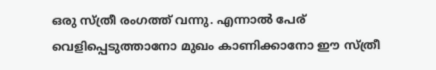ഒരു സ്ത്രീ രംഗത്ത് വന്നു. എന്നാൽ പേര് വെളിപ്പെടുത്താനോ മുഖം കാണിക്കാനോ ഈ സ്ത്രീ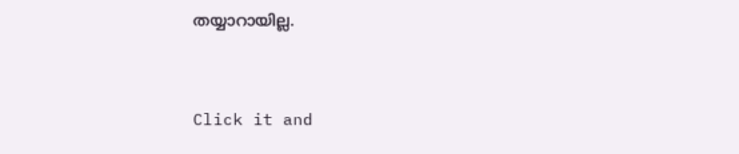തയ്യാറായില്ല.


Click it and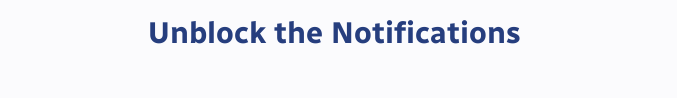Unblock the Notifications